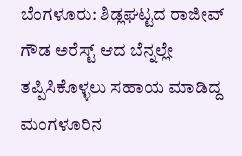ಬೆಂಗಳೂರು: ಶಿಡ್ಲಘಟ್ಟದ ರಾಜೀವ್ ಗೌಡ ಅರೆಸ್ಟ್ ಆದ ಬೆನ್ನಲ್ಲೇ ತಪ್ಪಿಸಿಕೊಳ್ಳಲು ಸಹಾಯ ಮಾಡಿದ್ದ ಮಂಗಳೂರಿನ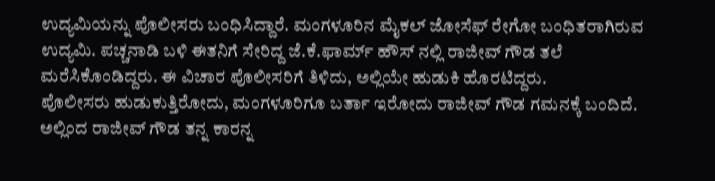ಉದ್ಯಮಿಯನ್ನು ಪೊಲೀಸರು ಬಂಧಿಸಿದ್ದಾರೆ. ಮಂಗಳೂರಿನ ಮೈಕಲ್ ಜೋಸೆಫ್ ರೇಗೋ ಬಂಧಿತರಾಗಿರುವ ಉದ್ಯಮಿ. ಪಚ್ಚನಾಡಿ ಬಳಿ ಈತನಿಗೆ ಸೇರಿದ್ದ ಜೆ.ಕೆ.ಫಾರ್ಮ್ ಹೌಸ್ ನಲ್ಲಿ ರಾಜೀವ್ ಗೌಡ ತಲೆ ಮರೆಸಿಕೊಂಡಿದ್ದರು. ಈ ವಿಚಾರ ಪೊಲೀಸರಿಗೆ ತಿಳಿದು, ಅಲ್ಲಿಯೇ ಹುಡುಕಿ ಹೊರಟಿದ್ದರು.
ಪೊಲೀಸರು ಹುಡುಕುತ್ತಿರೋದು, ಮಂಗಳೂರಿಗೂ ಬರ್ತಾ ಇರೋದು ರಾಜೀವ್ ಗೌಡ ಗಮನಕ್ಕೆ ಬಂದಿದೆ. ಅಲ್ಲಿಂದ ರಾಜೀವ್ ಗೌಡ ತನ್ನ ಕಾರನ್ನ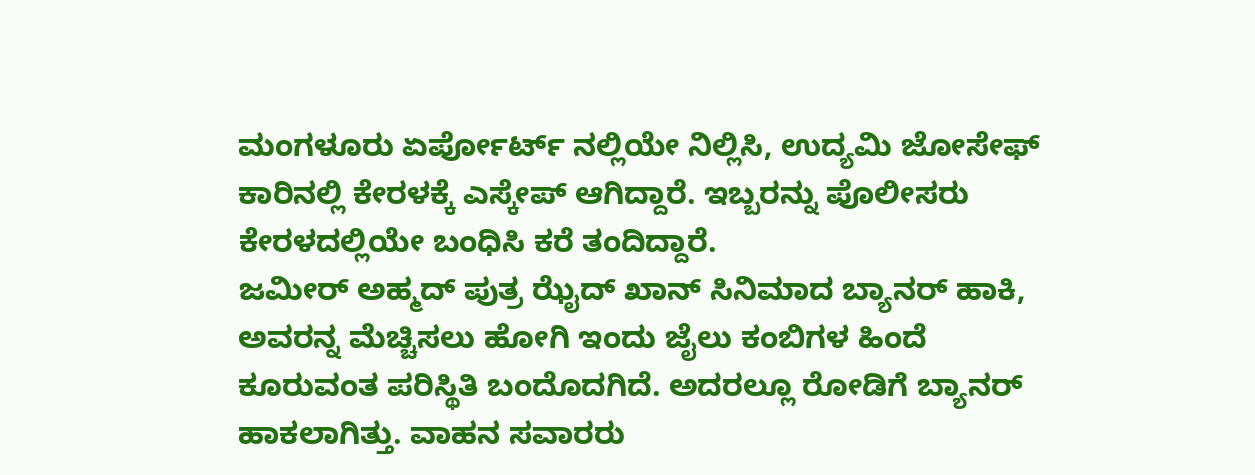ಮಂಗಳೂರು ಏರ್ಪೋರ್ಟ್ ನಲ್ಲಿಯೇ ನಿಲ್ಲಿಸಿ, ಉದ್ಯಮಿ ಜೋಸೇಫ್ ಕಾರಿನಲ್ಲಿ ಕೇರಳಕ್ಕೆ ಎಸ್ಕೇಪ್ ಆಗಿದ್ದಾರೆ. ಇಬ್ಬರನ್ನು ಪೊಲೀಸರು ಕೇರಳದಲ್ಲಿಯೇ ಬಂಧಿಸಿ ಕರೆ ತಂದಿದ್ದಾರೆ.
ಜಮೀರ್ ಅಹ್ಮದ್ ಪುತ್ರ ಝೈದ್ ಖಾನ್ ಸಿನಿಮಾದ ಬ್ಯಾನರ್ ಹಾಕಿ, ಅವರನ್ನ ಮೆಚ್ಚಿಸಲು ಹೋಗಿ ಇಂದು ಜೈಲು ಕಂಬಿಗಳ ಹಿಂದೆ ಕೂರುವಂತ ಪರಿಸ್ಥಿತಿ ಬಂದೊದಗಿದೆ. ಅದರಲ್ಲೂ ರೋಡಿಗೆ ಬ್ಯಾನರ್ ಹಾಕಲಾಗಿತ್ತು. ವಾಹನ ಸವಾರರು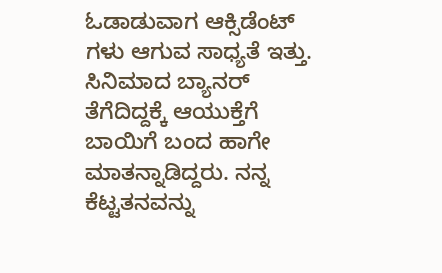ಓಡಾಡುವಾಗ ಆಕ್ಸಿಡೆಂಟ್ ಗಳು ಆಗುವ ಸಾಧ್ಯತೆ ಇತ್ತು. ಸಿನಿಮಾದ ಬ್ಯಾನರ್ ತೆಗೆದಿದ್ದಕ್ಕೆ ಆಯುಕ್ತೆಗೆ ಬಾಯಿಗೆ ಬಂದ ಹಾಗೇ ಮಾತನ್ನಾಡಿದ್ದರು. ನನ್ನ ಕೆಟ್ಟತನವನ್ನು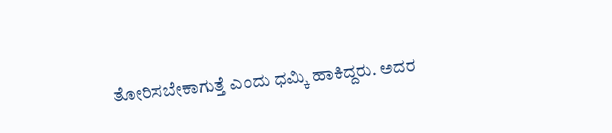ತೋರಿಸಬೇಕಾಗುತ್ತೆ ಎಂದು ಧಮ್ಕಿ ಹಾಕಿದ್ದರು. ಅದರ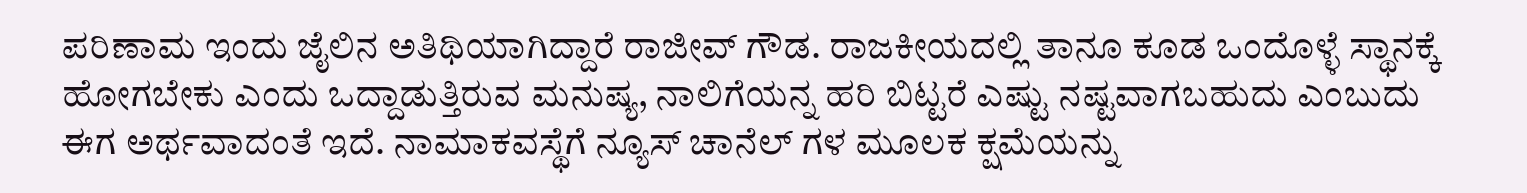ಪರಿಣಾಮ ಇಂದು ಜೈಲಿನ ಅತಿಥಿಯಾಗಿದ್ದಾರೆ ರಾಜೀವ್ ಗೌಡ. ರಾಜಕೀಯದಲ್ಲಿ ತಾನೂ ಕೂಡ ಒಂದೊಳ್ಳೆ ಸ್ಥಾನಕ್ಕೆ ಹೋಗಬೇಕು ಎಂದು ಒದ್ದಾಡುತ್ತಿರುವ ಮನುಷ್ಯ, ನಾಲಿಗೆಯನ್ನ ಹರಿ ಬಿಟ್ಟರೆ ಎಷ್ಟು ನಷ್ಟವಾಗಬಹುದು ಎಂಬುದು ಈಗ ಅರ್ಥವಾದಂತೆ ಇದೆ. ನಾಮಾಕವಸ್ಥೆಗೆ ನ್ಯೂಸ್ ಚಾನೆಲ್ ಗಳ ಮೂಲಕ ಕ್ಷಮೆಯನ್ನು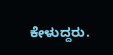ಕೇಳುದ್ದರು.